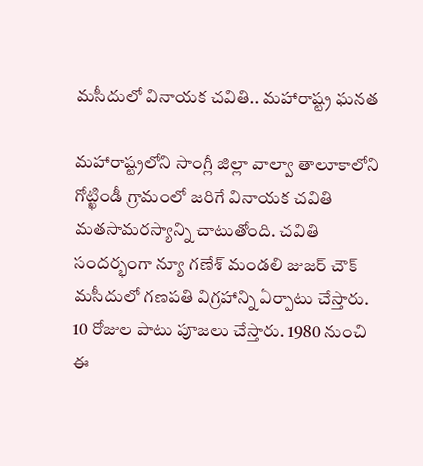మసీదులో వినాయక చవితి.. మహారాష్ట్ర ఘనత

మహారాష్ట్రలోని సాంగ్లీ జిల్లా వాల్వా తాలూకాలోని గోట్ఖిండీ గ్రామంలో జరిగే వినాయక చవితి మతసామరస్యాన్ని చాటుతోంది. చవితి సందర్భంగా న్యూ గణేశ్ మండలి జుజర్ చౌక్ మసీదులో గణపతి విగ్రహాన్ని ఏర్పాటు చేస్తారు. 10 రోజుల పాటు పూజలు చేస్తారు. 1980 నుంచి ఈ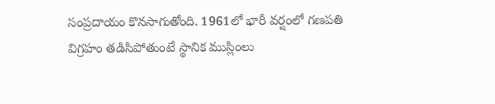సంప్రదాయం కొనసాగుతోంది. 1961లో భారీ వర్షంలో గణపతి విగ్రహం తడిసిపోతుంటే స్థానిక ముస్లింలు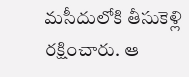మసీదులోకి తీసుకెళ్లి రక్షించారు. ఆ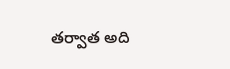తర్వాత అది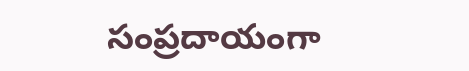సంప్రదాయంగా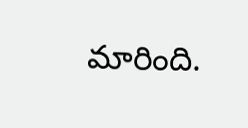మారింది.